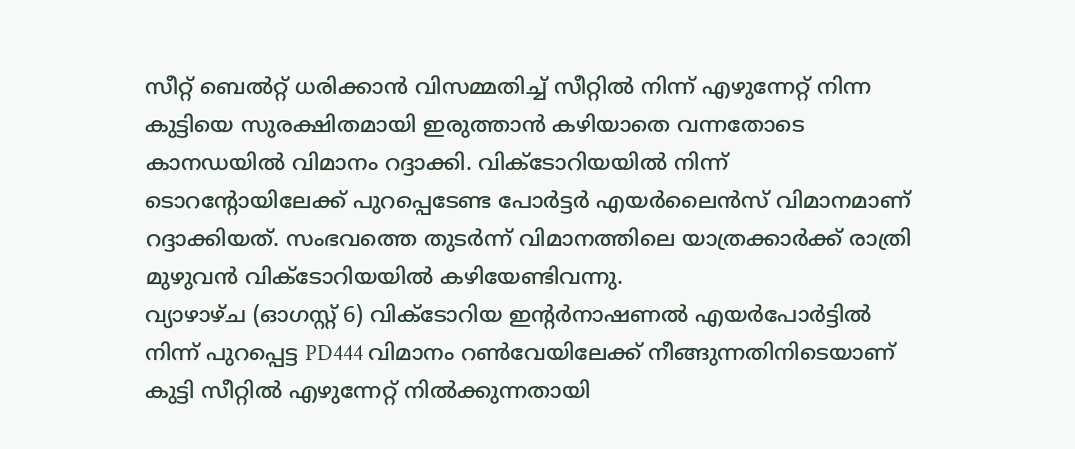സീറ്റ് ബെൽറ്റ് ധരിക്കാൻ വിസമ്മതിച്ച് സീറ്റിൽ നിന്ന് എഴുന്നേറ്റ് നിന്ന കുട്ടിയെ സുരക്ഷിതമായി ഇരുത്താൻ കഴിയാതെ വന്നതോടെ കാനഡയിൽ വിമാനം റദ്ദാക്കി. വിക്ടോറിയയിൽ നിന്ന് ടൊറന്റോയിലേക്ക് പുറപ്പെടേണ്ട പോർട്ടർ എയർലൈൻസ് വിമാനമാണ് റദ്ദാക്കിയത്. സംഭവത്തെ തുടർന്ന് വിമാനത്തിലെ യാത്രക്കാർക്ക് രാത്രി മുഴുവൻ വിക്ടോറിയയിൽ കഴിയേണ്ടിവന്നു.
വ്യാഴാഴ്ച (ഓഗസ്റ്റ് 6) വിക്ടോറിയ ഇന്റർനാഷണൽ എയർപോർട്ടിൽ നിന്ന് പുറപ്പെട്ട PD444 വിമാനം റൺവേയിലേക്ക് നീങ്ങുന്നതിനിടെയാണ് കുട്ടി സീറ്റിൽ എഴുന്നേറ്റ് നിൽക്കുന്നതായി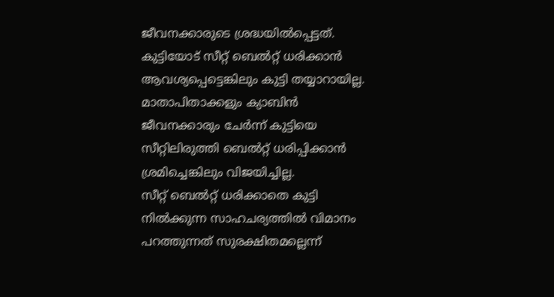ജീവനക്കാരുടെ ശ്രദ്ധയിൽപ്പെട്ടത്. കുട്ടിയോട് സീറ്റ് ബെൽറ്റ് ധരിക്കാൻ ആവശ്യപ്പെട്ടെങ്കിലും കുട്ടി തയ്യാറായില്ല. മാതാപിതാക്കളും ക്യാബിൻ ജീവനക്കാരും ചേർന്ന് കുട്ടിയെ സീറ്റിലിരുത്തി ബെൽറ്റ് ധരിപ്പിക്കാൻ ശ്രമിച്ചെങ്കിലും വിജയിച്ചില്ല.
സീറ്റ് ബെൽറ്റ് ധരിക്കാതെ കുട്ടി നിൽക്കുന്ന സാഹചര്യത്തിൽ വിമാനം പറത്തുന്നത് സുരക്ഷിതമല്ലെന്ന്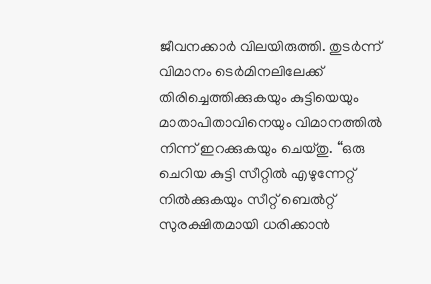ജീവനക്കാർ വിലയിരുത്തി. തുടർന്ന് വിമാനം ടെർമിനലിലേക്ക് തിരിച്ചെത്തിക്കുകയും കുട്ടിയെയും മാതാപിതാവിനെയും വിമാനത്തിൽ നിന്ന് ഇറക്കുകയും ചെയ്തു. “ഒരു ചെറിയ കുട്ടി സീറ്റിൽ എഴുന്നേറ്റ് നിൽക്കുകയും സീറ്റ് ബെൽറ്റ് സുരക്ഷിതമായി ധരിക്കാൻ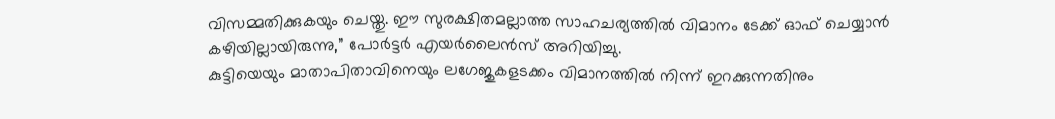വിസമ്മതിക്കുകയും ചെയ്തു. ഈ സുരക്ഷിതമല്ലാത്ത സാഹചര്യത്തിൽ വിമാനം ടേക്ക് ഓഫ് ചെയ്യാൻ കഴിയില്ലായിരുന്നു,” പോർട്ടർ എയർലൈൻസ് അറിയിച്ചു.
കുട്ടിയെയും മാതാപിതാവിനെയും ലഗേജുകളടക്കം വിമാനത്തിൽ നിന്ന് ഇറക്കുന്നതിനും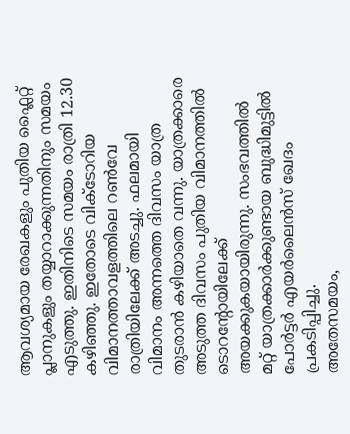ആവശ്യമായ രേഖകളും പുതിയ ഫ്ലൈറ്റ് പ്ലാനുകളും തയ്യാറാക്കുന്നതിനും സമയം എടുത്തു. ഇതിനിടെ സമയം രാത്രി 12.30 കഴിഞ്ഞു. ഇതോടെ വിക്ടോറിയ വിമാനത്താവളത്തിലെ റൺവേ രാത്രിയിലേക്ക് അടച്ചു. ഫലമായി വിമാനം അന്നത്തെ ദിവസം യാത്ര തുടരാൻ കഴിയാതെ വന്നു. യാത്രക്കാരെ അടുത്ത ദിവസം പുതിയ വിമാനത്തിൽ ടൊറന്റോയിലേക്ക് അയക്കുകയായിരുന്നു. സംഭവത്തിൽ മറ്റ് യാത്രക്കാർക്കുണ്ടായ ബുദ്ധിമുട്ടിൽ പോർട്ടർ എയർലൈൻസ് ഖേദം പ്രകടിപ്പിച്ചു.
അതേസമയം,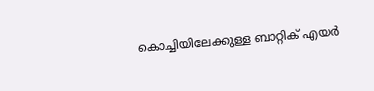കൊച്ചിയിലേക്കുള്ള ബാറ്റിക് എയർ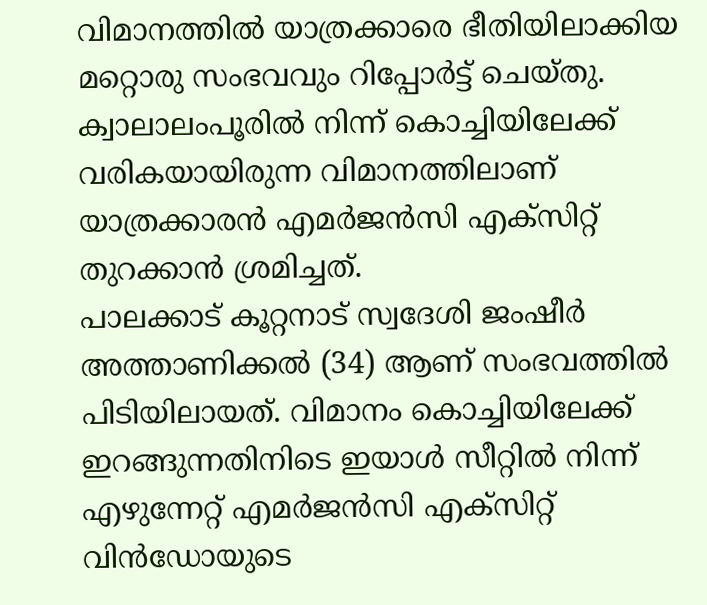വിമാനത്തിൽ യാത്രക്കാരെ ഭീതിയിലാക്കിയ മറ്റൊരു സംഭവവും റിപ്പോർട്ട് ചെയ്തു. ക്വാലാലംപൂരിൽ നിന്ന് കൊച്ചിയിലേക്ക് വരികയായിരുന്ന വിമാനത്തിലാണ് യാത്രക്കാരൻ എമർജൻസി എക്സിറ്റ് തുറക്കാൻ ശ്രമിച്ചത്.
പാലക്കാട് കൂറ്റനാട് സ്വദേശി ജംഷീർ അത്താണിക്കൽ (34) ആണ് സംഭവത്തിൽ പിടിയിലായത്. വിമാനം കൊച്ചിയിലേക്ക് ഇറങ്ങുന്നതിനിടെ ഇയാൾ സീറ്റിൽ നിന്ന് എഴുന്നേറ്റ് എമർജൻസി എക്സിറ്റ് വിൻഡോയുടെ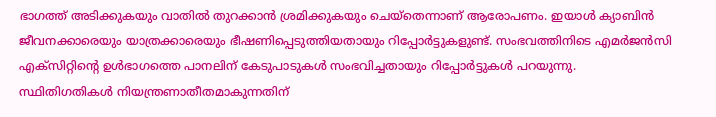ഭാഗത്ത് അടിക്കുകയും വാതിൽ തുറക്കാൻ ശ്രമിക്കുകയും ചെയ്തെന്നാണ് ആരോപണം. ഇയാൾ ക്യാബിൻ ജീവനക്കാരെയും യാത്രക്കാരെയും ഭീഷണിപ്പെടുത്തിയതായും റിപ്പോർട്ടുകളുണ്ട്. സംഭവത്തിനിടെ എമർജൻസി എക്സിറ്റിന്റെ ഉൾഭാഗത്തെ പാനലിന് കേടുപാടുകൾ സംഭവിച്ചതായും റിപ്പോർട്ടുകൾ പറയുന്നു.
സ്ഥിതിഗതികൾ നിയന്ത്രണാതീതമാകുന്നതിന്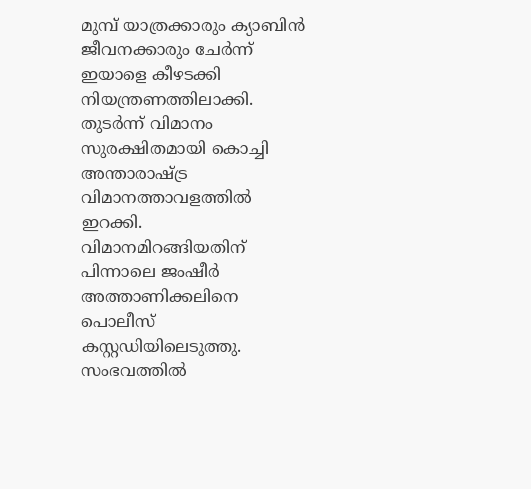മുമ്പ് യാത്രക്കാരും ക്യാബിൻ ജീവനക്കാരും ചേർന്ന് ഇയാളെ കീഴടക്കി നിയന്ത്രണത്തിലാക്കി. തുടർന്ന് വിമാനം സുരക്ഷിതമായി കൊച്ചി അന്താരാഷ്ട്ര വിമാനത്താവളത്തിൽ ഇറക്കി. വിമാനമിറങ്ങിയതിന് പിന്നാലെ ജംഷീർ അത്താണിക്കലിനെ പൊലീസ് കസ്റ്റഡിയിലെടുത്തു. സംഭവത്തിൽ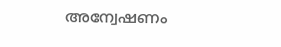അന്വേഷണം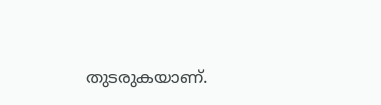തുടരുകയാണ്.